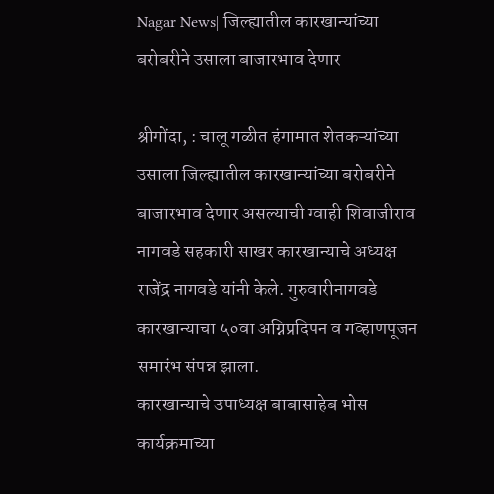Nagar News| जिल्ह्यातील कारखान्यांच्या बरोबरीने उसाला बाजारभाव देणार

श्रीगोंदा, : चालू गळीत हंगामात शेतकऱ्यांच्या उसाला जिल्ह्यातील कारखान्यांच्या बरोबरीने बाजारभाव देणार असल्याची ग्वाही शिवाजीराव नागवडे सहकारी साखर कारखान्याचे अध्यक्ष राजेंद्र नागवडे यांनी केले. गुरुवारीनागवडे कारखान्याचा ५०वा अग्निप्रदिपन व गव्हाणपूजन समारंभ संपन्न झाला.
कारखान्याचे उपाध्यक्ष बाबासाहेब भोस कार्यक्रमाच्या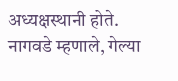अध्यक्षस्थानी होते. नागवडे म्हणाले, गेल्या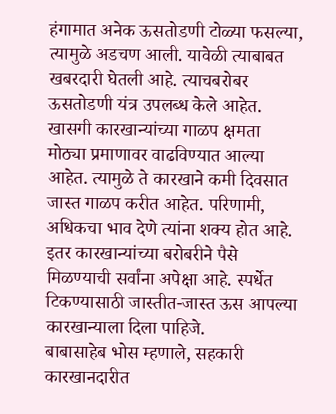हंगामात अनेक ऊसतोडणी टोळ्या फसल्या, त्यामुळे अडचण आली. यावेळी त्याबाबत खबरदारी घेतली आहे. त्याचबरोबर ऊसतोडणी यंत्र उपलब्ध केले आहेत. खासगी कारखान्यांच्या गाळप क्षमता मोठ्या प्रमाणावर वाढविण्यात आल्या आहेत. त्यामुळे ते कारखाने कमी दिवसात जास्त गाळप करीत आहेत. परिणामी, अधिकचा भाव देणे त्यांना शक्य होत आहे. इतर कारखान्यांच्या बरोबरीने पैसे मिळण्याची सर्वांना अपेक्षा आहे. स्पर्धेत टिकण्यासाठी जास्तीत-जास्त ऊस आपल्या कारखान्याला दिला पाहिजे.
बाबासाहेब भोस म्हणाले, सहकारी कारखानदारीत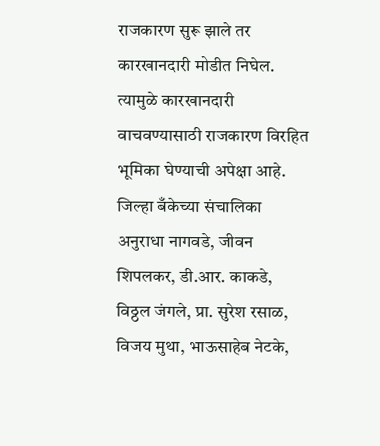राजकारण सुरू झाले तर कारखानदारी मोडीत निघेल. त्यामुळे कारखानदारी वाचवण्यासाठी राजकारण विरहित भूमिका घेण्याची अपेक्षा आहे. जिल्हा बँकेच्या संचालिका अनुराधा नागवडे, जीवन शिपलकर, डी.आर. काकडे, विठ्ठल जंगले, प्रा. सुरेश रसाळ, विजय मुथा, भाऊसाहेब नेटके,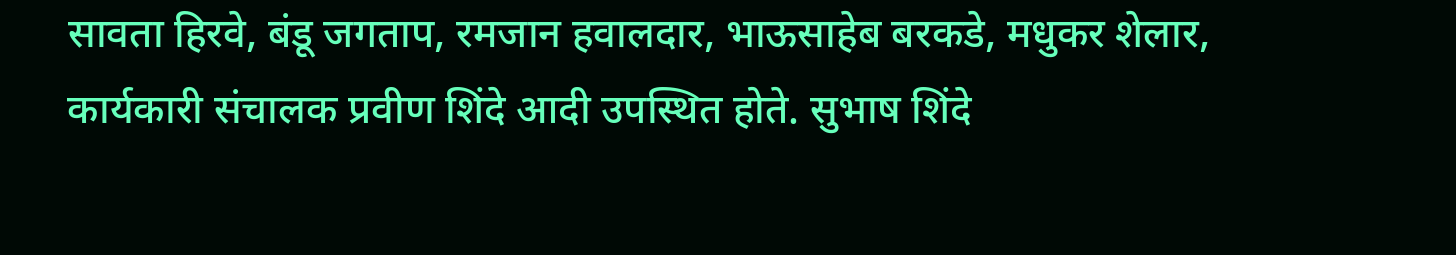सावता हिरवे, बंडू जगताप, रमजान हवालदार, भाऊसाहेब बरकडे, मधुकर शेलार, कार्यकारी संचालक प्रवीण शिंदे आदी उपस्थित होते. सुभाष शिंदे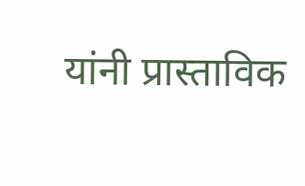यांनी प्रास्ताविक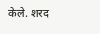केले. शरद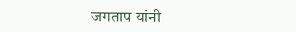जगताप यांनी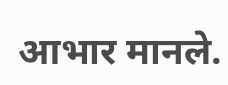आभार मानले.